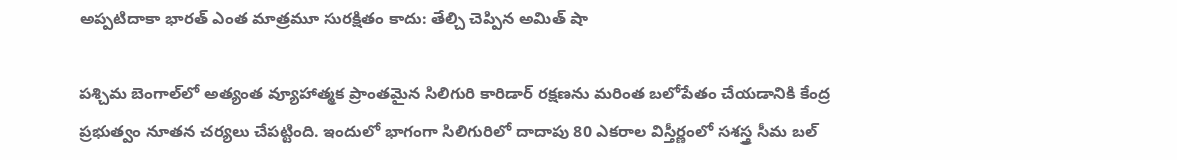అప్పటిదాకా భారత్ ఎంత మాత్రమూ సురక్షితం కాదు: తేల్చి చెప్పిన అమిత్ షా

పశ్చిమ బెంగాల్‌లో అత్యంత వ్యూహాత్మక ప్రాంతమైన సిలిగురి కారిడార్ రక్షణను మరింత బలోపేతం చేయడానికి కేంద్ర ప్రభుత్వం నూతన చర్యలు చేపట్టింది. ఇందులో భాగంగా సిలిగురిలో దాదాపు 80 ఎకరాల విస్తీర్ణంలో సశస్త్ర సీమ బల్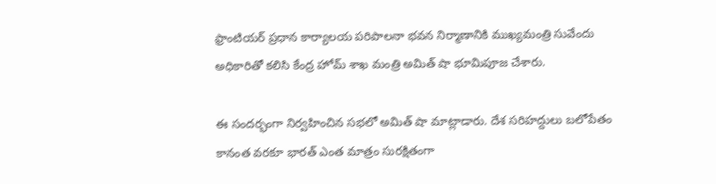ఫ్రాంటియర్ ప్రధాన కార్యాలయ పరిపాలనా భవన నిర్మాణానికి ముఖ్యమంత్రి సువేందు అధికారితో కలిసి కేంద్ర హోమ్ శాఖ మంత్రి అమిత్ షా భూమిపూజ చేశారు.

ఈ సందర్భంగా నిర్వహించిన సభలో అమిత్ షా మాట్లాడారు. దేశ సరిహద్దులు బలోపేతం కానంత వరకూ భారత్ ఎంత మాత్రం సురక్షితంగా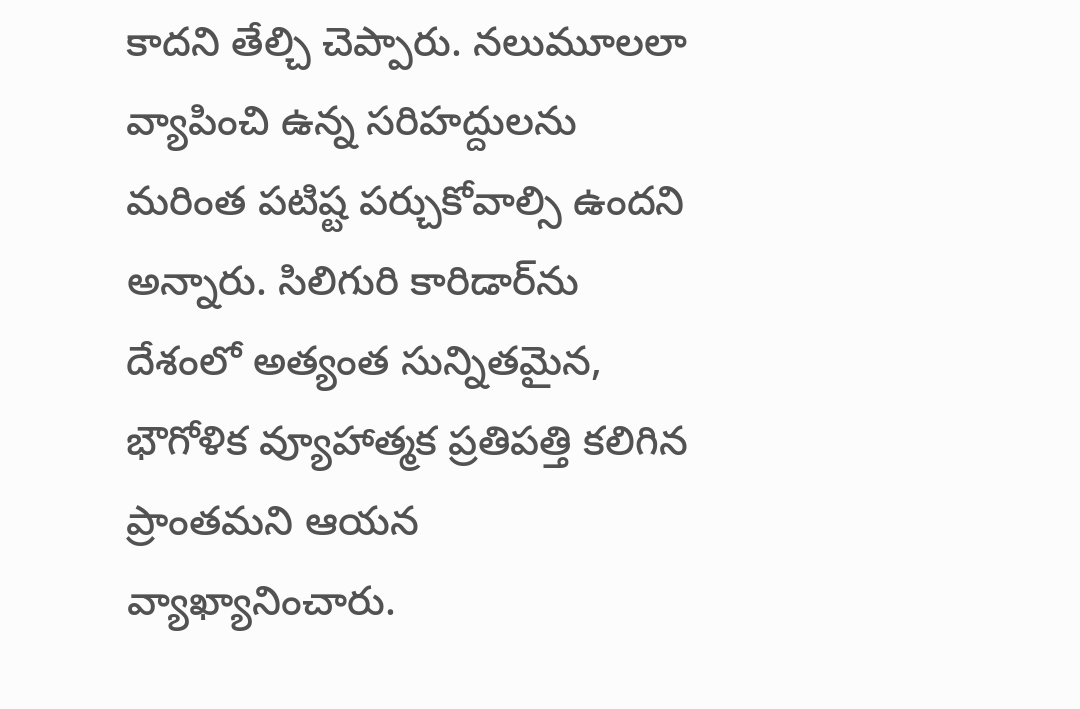కాదని తేల్చి చెప్పారు. నలుమూలలా వ్యాపించి ఉన్న సరిహద్దులను మరింత పటిష్ట పర్చుకోవాల్సి ఉందని అన్నారు. సిలిగురి కారిడార్‌ను దేశంలో అత్యంత సున్నితమైన, భౌగోళిక వ్యూహాత్మక ప్రతిపత్తి కలిగిన ప్రాంతమని ఆయన వ్యాఖ్యానించారు.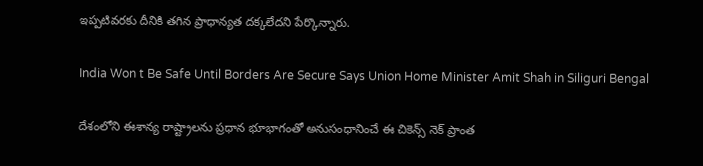ఇప్పటివరకు దీనికి తగిన ప్రాధాన్యత దక్కలేదని పేర్కొన్నారు.

India Won t Be Safe Until Borders Are Secure Says Union Home Minister Amit Shah in Siliguri Bengal

దేశంలోని ఈశాన్య రాష్ట్రాలను ప్రధాన భూభాగంతో అనుసంధానించే ఈ చికెన్స్ నెక్ ప్రాంత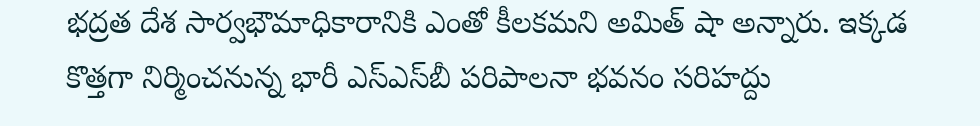భద్రత దేశ సార్వభౌమాధికారానికి ఎంతో కీలకమని అమిత్ షా అన్నారు. ఇక్కడ కొత్తగా నిర్మించనున్న భారీ ఎస్ఎస్‌బీ పరిపాలనా భవనం సరిహద్దు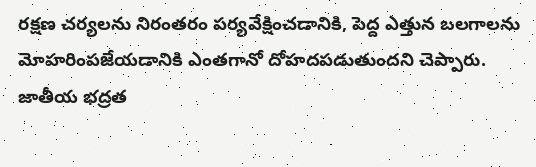రక్షణ చర్యలను నిరంతరం పర్యవేక్షించడానికి, పెద్ద ఎత్తున బలగాలను మోహరింపజేయడానికి ఎంతగానో దోహదపడుతుందని చెప్పారు. జాతీయ భద్రత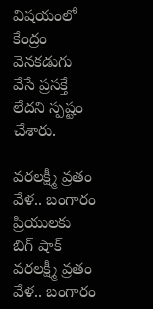విషయంలో కేంద్రం వెనకడుగు వేసే ప్రసక్తే లేదని స్పష్టం చేశారు.

వరలక్ష్మీ వ్రతం వేళ.. బంగారం ప్రియులకు బిగ్ షాక్
వరలక్ష్మీ వ్రతం వేళ.. బంగారం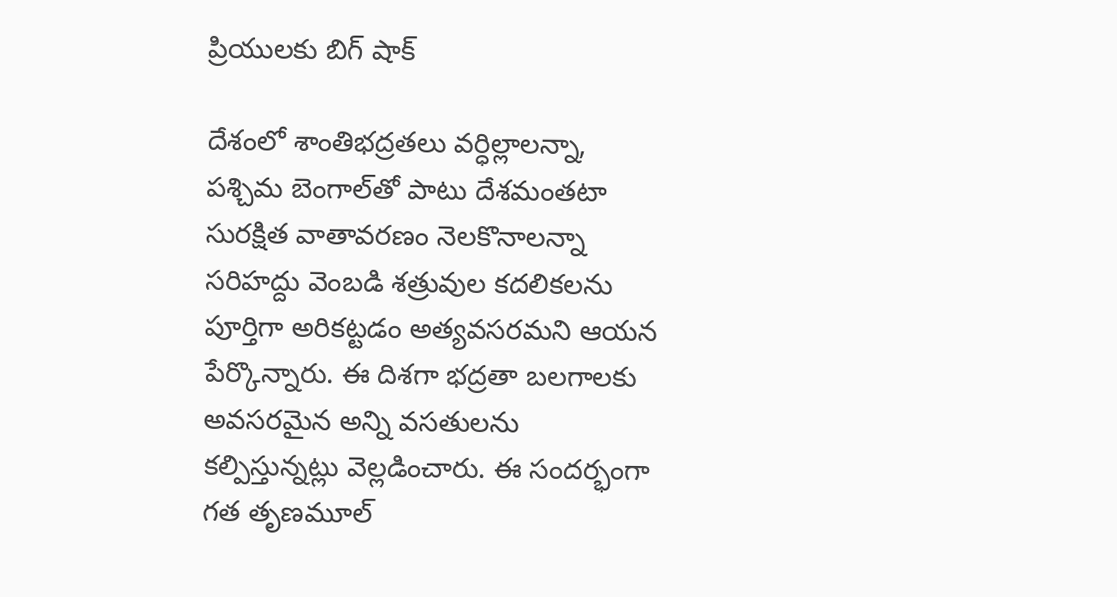ప్రియులకు బిగ్ షాక్

దేశంలో శాంతిభద్రతలు వర్ధిల్లాలన్నా, పశ్చిమ బెంగాల్‌తో పాటు దేశమంతటా సురక్షిత వాతావరణం నెలకొనాలన్నా సరిహద్దు వెంబడి శత్రువుల కదలికలను పూర్తిగా అరికట్టడం అత్యవసరమని ఆయన పేర్కొన్నారు. ఈ దిశగా భద్రతా బలగాలకు అవసరమైన అన్ని వసతులను కల్పిస్తున్నట్లు వెల్లడించారు. ఈ సందర్భంగా గత తృణమూల్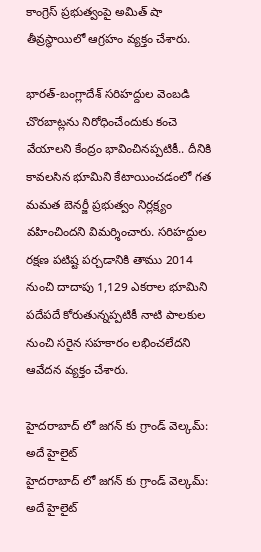కాంగ్రెస్ ప్రభుత్వంపై అమిత్ షా తీవ్రస్థాయిలో ఆగ్రహం వ్యక్తం చేశారు.

భారత్-బంగ్లాదేశ్ సరిహద్దుల వెంబడి చొరబాట్లను నిరోధించేందుకు కంచె వేయాలని కేంద్రం భావించినప్పటికీ.. దీనికి కావలసిన భూమిని కేటాయించడంలో గత మమత బెనర్జీ ప్రభుత్వం నిర్లక్ష్యం వహించిందని విమర్శించారు. సరిహద్దుల రక్షణ పటిష్ట పర్చడానికి తాము 2014 నుంచి దాదాపు 1,129 ఎకరాల భూమిని పదేపదే కోరుతున్నప్పటికీ నాటి పాలకుల నుంచి సరైన సహకారం లభించలేదని ఆవేదన వ్యక్తం చేశారు.

హైదరాబాద్ లో జగన్ కు గ్రాండ్ వెల్కమ్: అదే హైలైట్
హైదరాబాద్ లో జగన్ కు గ్రాండ్ వెల్కమ్: అదే హైలైట్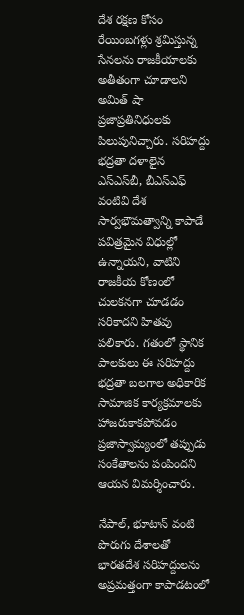దేశ రక్షణ కోసం రేయింబగళ్లు శ్రమిస్తున్న సేనలను రాజకీయాలకు అతీతంగా చూడాలని అమిత్ షా ప్రజాప్రతినిధులకు పిలుపునిచ్చారు. సరిహద్దు భద్రతా దళాలైన ఎస్ఎస్‌బీ, బీఎస్ఎఫ్ వంటివి దేశ సార్వభౌమత్వాన్ని కాపాడే పవిత్రమైన విధుల్లో ఉన్నాయని, వాటిని రాజకీయ కోణంలో చులకనగా చూడడం సరికాదని హితవు పలికారు. గతంలో స్థానిక పాలకులు ఈ సరిహద్దు భద్రతా బలగాల అధికారిక సామాజిక కార్యక్రమాలకు హాజరుకాకపోవడం ప్రజాస్వామ్యంలో తప్పుడు సంకేతాలను పంపిందని ఆయన విమర్శించారు.

నేపాల్, భూటాన్ వంటి పొరుగు దేశాలతో భారతదేశ సరిహద్దులను అప్రమత్తంగా కాపాడటంలో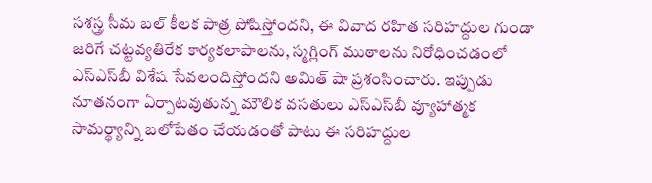సశస్త్ర సీమ బల్ కీలక పాత్ర పోషిస్తోందని, ఈ వివాద రహిత సరిహద్దుల గుండా జరిగే చట్టవ్యతిరేక కార్యకలాపాలను, స్మగ్లింగ్ ముఠాలను నిరోధించడంలో ఎస్ఎస్‌బీ విశేష సేవలందిస్తోందని అమిత్ షా ప్రశంసించారు. ఇప్పుడు నూతనంగా ఏర్పాటవుతున్న మౌలిక వసతులు ఎస్ఎస్‌బీ వ్యూహాత్మక సామర్థ్యాన్ని బలోపేతం చేయడంతో పాటు ఈ సరిహద్దుల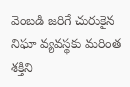వెంబడి జరిగే చురుకైన నిఘా వ్యవస్థకు మరింత శక్తిని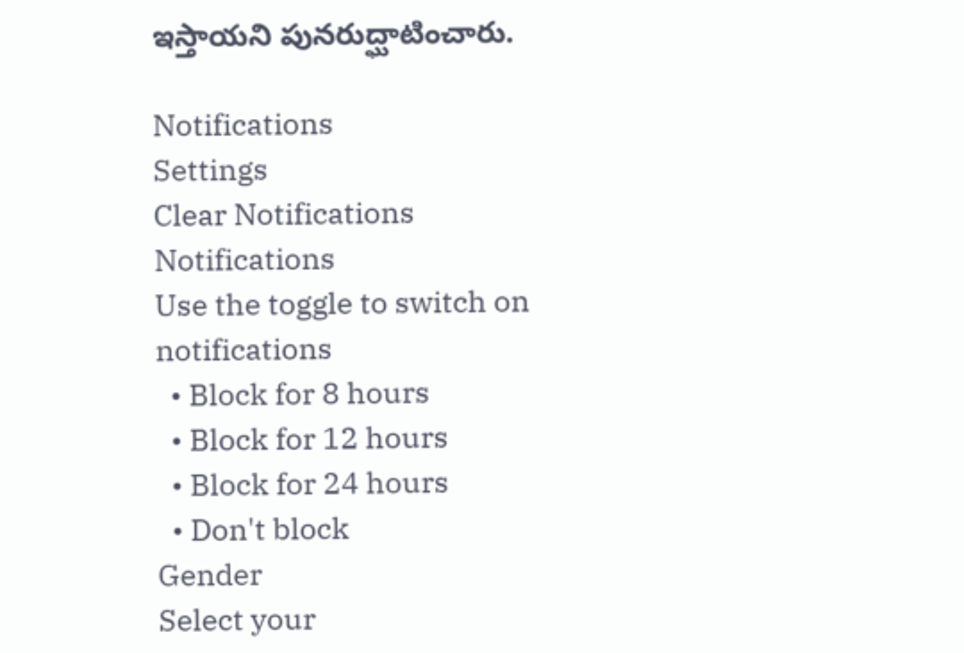ఇస్తాయని పునరుద్ఘాటించారు.

Notifications
Settings
Clear Notifications
Notifications
Use the toggle to switch on notifications
  • Block for 8 hours
  • Block for 12 hours
  • Block for 24 hours
  • Don't block
Gender
Select your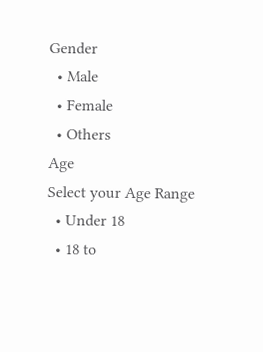Gender
  • Male
  • Female
  • Others
Age
Select your Age Range
  • Under 18
  • 18 to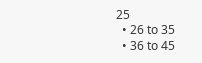25
  • 26 to 35
  • 36 to 45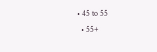• 45 to 55
  • 55+